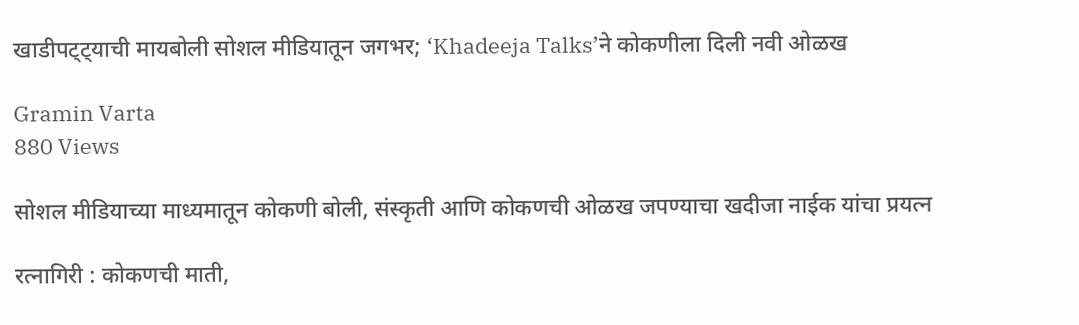खाडीपट्ट्याची मायबोली सोशल मीडियातून जगभर; ‘Khadeeja Talks’ने कोकणीला दिली नवी ओळख

Gramin Varta
880 Views

सोशल मीडियाच्या माध्यमातून कोकणी बोली, संस्कृती आणि कोकणची ओळख जपण्याचा खदीजा नाईक यांचा प्रयत्न

रत्नागिरी : कोकणची माती,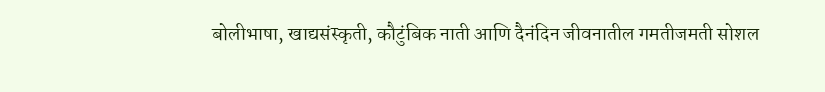बोलीभाषा, खाद्यसंस्कृती, कौटुंबिक नाती आणि दैनंदिन जीवनातील गमतीजमती सोशल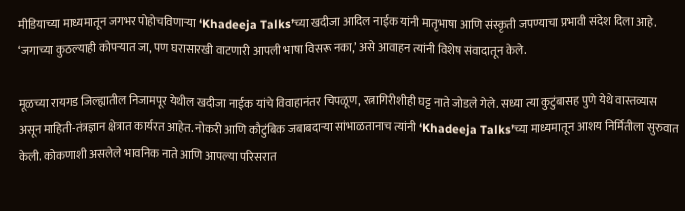मीडियाच्या माध्यमातून जगभर पोहोचविणाऱ्या ‘Khadeeja Talks’च्या खदीजा आदिल नाईक यांनी मातृभाषा आणि संस्कृती जपण्याचा प्रभावी संदेश दिला आहे. ‘जगाच्या कुठल्याही कोपऱ्यात जा, पण घरासारखी वाटणारी आपली भाषा विसरू नका,’ असे आवाहन त्यांनी विशेष संवादातून केले.

मूळच्या रायगड जिल्ह्यातील निजामपूर येथील खदीजा नाईक यांचे विवाहानंतर चिपळूण, रत्नागिरीशीही घट्ट नाते जोडले गेले. सध्या त्या कुटुंबासह पुणे येथे वास्तव्यास असून माहिती-तंत्रज्ञान क्षेत्रात कार्यरत आहेत. नोकरी आणि कौटुंबिक जबाबदाऱ्या सांभाळतानाच त्यांनी ‘Khadeeja Talks’च्या माध्यमातून आशय निर्मितीला सुरुवात केली. कोकणाशी असलेले भावनिक नाते आणि आपल्या परिसरात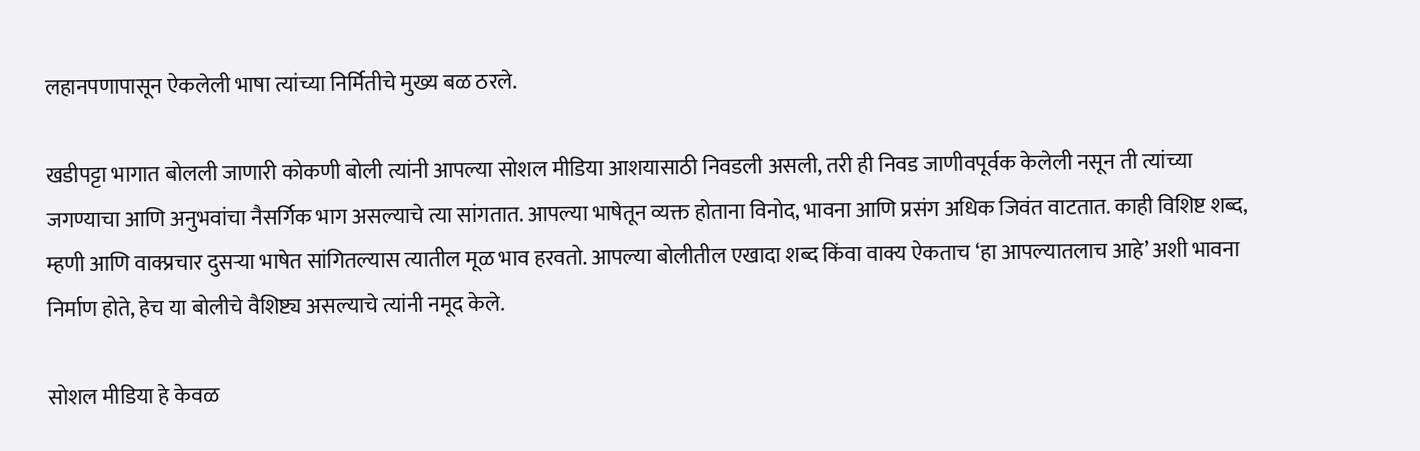लहानपणापासून ऐकलेली भाषा त्यांच्या निर्मितीचे मुख्य बळ ठरले.

खडीपट्टा भागात बोलली जाणारी कोकणी बोली त्यांनी आपल्या सोशल मीडिया आशयासाठी निवडली असली, तरी ही निवड जाणीवपूर्वक केलेली नसून ती त्यांच्या जगण्याचा आणि अनुभवांचा नैसर्गिक भाग असल्याचे त्या सांगतात. आपल्या भाषेतून व्यक्त होताना विनोद, भावना आणि प्रसंग अधिक जिवंत वाटतात. काही विशिष्ट शब्द, म्हणी आणि वाक्प्रचार दुसऱ्या भाषेत सांगितल्यास त्यातील मूळ भाव हरवतो. आपल्या बोलीतील एखादा शब्द किंवा वाक्य ऐकताच ‘हा आपल्यातलाच आहे’ अशी भावना निर्माण होते, हेच या बोलीचे वैशिष्ट्य असल्याचे त्यांनी नमूद केले.

सोशल मीडिया हे केवळ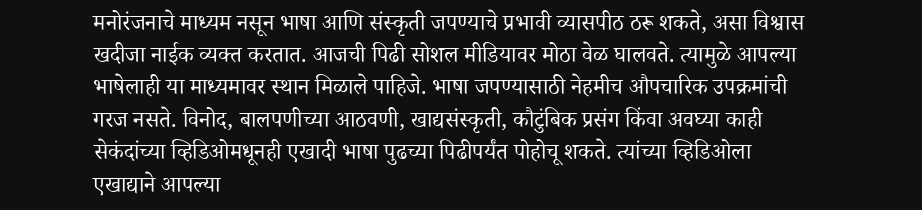मनोरंजनाचे माध्यम नसून भाषा आणि संस्कृती जपण्याचे प्रभावी व्यासपीठ ठरू शकते, असा विश्वास खदीजा नाईक व्यक्त करतात. आजची पिढी सोशल मीडियावर मोठा वेळ घालवते. त्यामुळे आपल्या भाषेलाही या माध्यमावर स्थान मिळाले पाहिजे. भाषा जपण्यासाठी नेहमीच औपचारिक उपक्रमांची गरज नसते. विनोद, बालपणीच्या आठवणी, खाद्यसंस्कृती, कौटुंबिक प्रसंग किंवा अवघ्या काही सेकंदांच्या व्हिडिओमधूनही एखादी भाषा पुढच्या पिढीपर्यंत पोहोचू शकते. त्यांच्या व्हिडिओला एखाद्याने आपल्या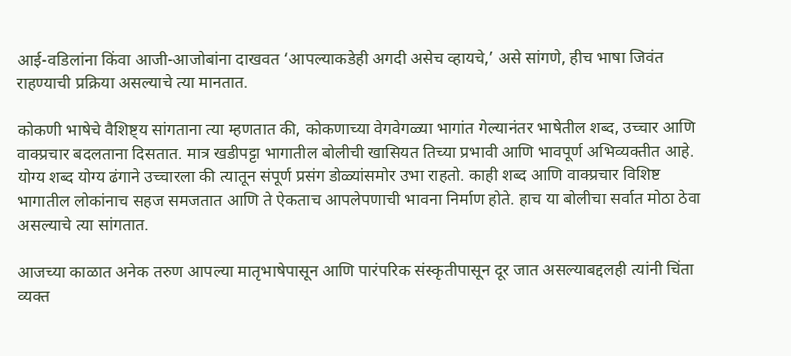आई-वडिलांना किंवा आजी-आजोबांना दाखवत ‘आपल्याकडेही अगदी असेच व्हायचे,’ असे सांगणे, हीच भाषा जिवंत राहण्याची प्रक्रिया असल्याचे त्या मानतात.

कोकणी भाषेचे वैशिष्ट्य सांगताना त्या म्हणतात की, कोकणाच्या वेगवेगळ्या भागांत गेल्यानंतर भाषेतील शब्द, उच्चार आणि वाक्प्रचार बदलताना दिसतात. मात्र खडीपट्टा भागातील बोलीची खासियत तिच्या प्रभावी आणि भावपूर्ण अभिव्यक्तीत आहे. योग्य शब्द योग्य ढंगाने उच्चारला की त्यातून संपूर्ण प्रसंग डोळ्यांसमोर उभा राहतो. काही शब्द आणि वाक्प्रचार विशिष्ट भागातील लोकांनाच सहज समजतात आणि ते ऐकताच आपलेपणाची भावना निर्माण होते. हाच या बोलीचा सर्वात मोठा ठेवा असल्याचे त्या सांगतात.

आजच्या काळात अनेक तरुण आपल्या मातृभाषेपासून आणि पारंपरिक संस्कृतीपासून दूर जात असल्याबद्दलही त्यांनी चिंता व्यक्त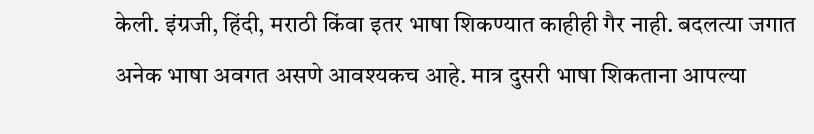केली. इंग्रजी, हिंदी, मराठी किंवा इतर भाषा शिकण्यात काहीही गैर नाही. बदलत्या जगात अनेक भाषा अवगत असणे आवश्यकच आहे. मात्र दुसरी भाषा शिकताना आपल्या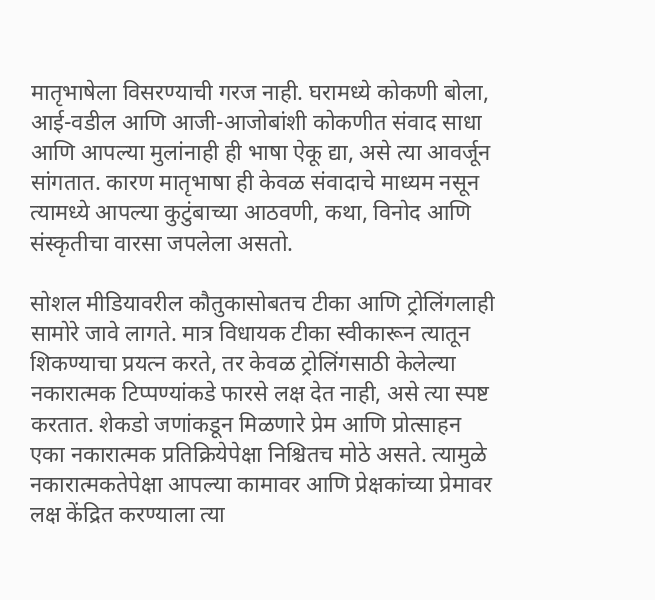मातृभाषेला विसरण्याची गरज नाही. घरामध्ये कोकणी बोला, आई-वडील आणि आजी-आजोबांशी कोकणीत संवाद साधा आणि आपल्या मुलांनाही ही भाषा ऐकू द्या, असे त्या आवर्जून सांगतात. कारण मातृभाषा ही केवळ संवादाचे माध्यम नसून त्यामध्ये आपल्या कुटुंबाच्या आठवणी, कथा, विनोद आणि संस्कृतीचा वारसा जपलेला असतो.

सोशल मीडियावरील कौतुकासोबतच टीका आणि ट्रोलिंगलाही सामोरे जावे लागते. मात्र विधायक टीका स्वीकारून त्यातून शिकण्याचा प्रयत्न करते, तर केवळ ट्रोलिंगसाठी केलेल्या नकारात्मक टिप्पण्यांकडे फारसे लक्ष देत नाही, असे त्या स्पष्ट करतात. शेकडो जणांकडून मिळणारे प्रेम आणि प्रोत्साहन एका नकारात्मक प्रतिक्रियेपेक्षा निश्चितच मोठे असते. त्यामुळे नकारात्मकतेपेक्षा आपल्या कामावर आणि प्रेक्षकांच्या प्रेमावर लक्ष केंद्रित करण्याला त्या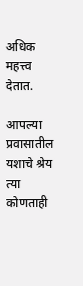अधिक महत्त्व देतात.

आपल्या प्रवासातील यशाचे श्रेय त्या कोणताही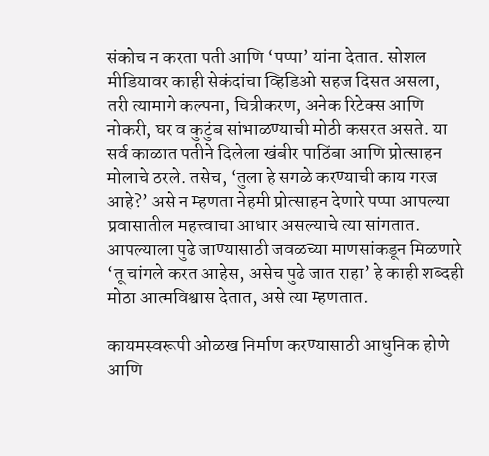संकोच न करता पती आणि ‘पप्पा’ यांना देतात. सोशल मीडियावर काही सेकंदांचा व्हिडिओ सहज दिसत असला, तरी त्यामागे कल्पना, चित्रीकरण, अनेक रिटेक्स आणि नोकरी, घर व कुटुंब सांभाळण्याची मोठी कसरत असते. या सर्व काळात पतीने दिलेला खंबीर पाठिंबा आणि प्रोत्साहन मोलाचे ठरले. तसेच, ‘तुला हे सगळे करण्याची काय गरज आहे?’ असे न म्हणता नेहमी प्रोत्साहन देणारे पप्पा आपल्या प्रवासातील महत्त्वाचा आधार असल्याचे त्या सांगतात. आपल्याला पुढे जाण्यासाठी जवळच्या माणसांकडून मिळणारे ‘तू चांगले करत आहेस, असेच पुढे जात राहा’ हे काही शब्दही मोठा आत्मविश्वास देतात, असे त्या म्हणतात.

कायमस्वरूपी ओळख निर्माण करण्यासाठी आधुनिक होणे आणि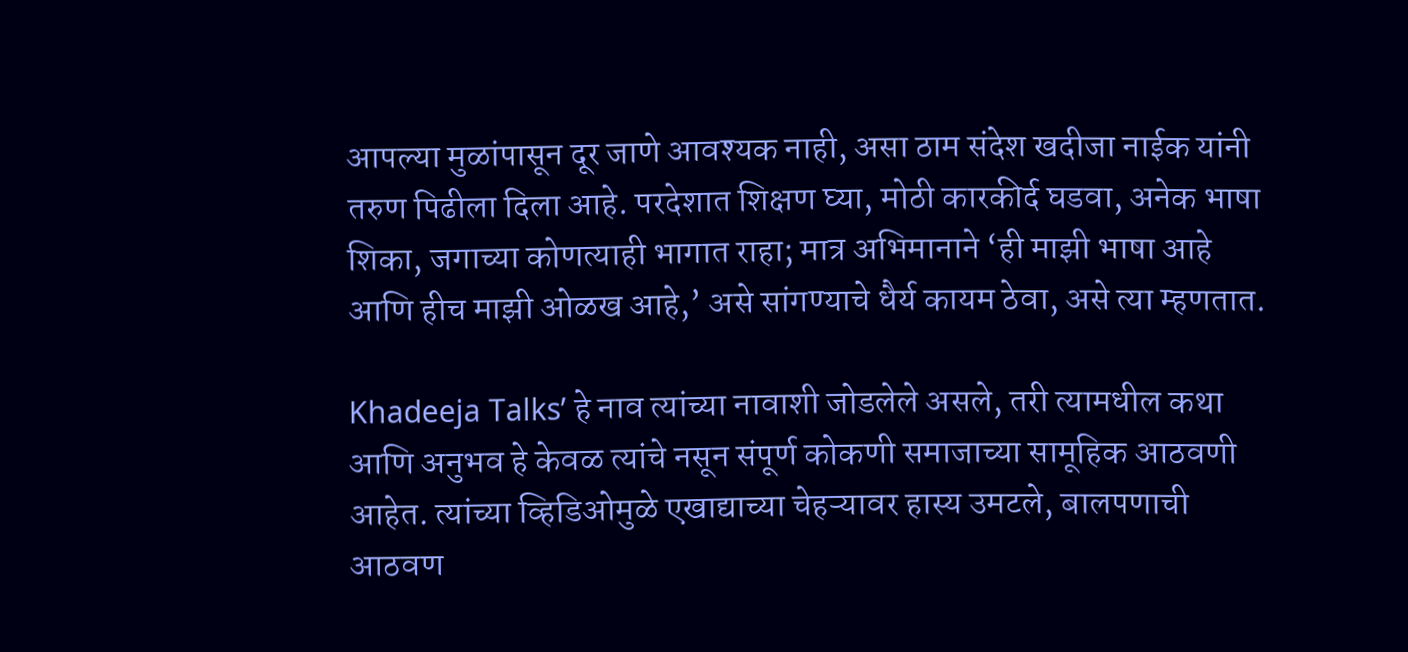आपल्या मुळांपासून दूर जाणे आवश्यक नाही, असा ठाम संदेश खदीजा नाईक यांनी तरुण पिढीला दिला आहे. परदेशात शिक्षण घ्या, मोठी कारकीर्द घडवा, अनेक भाषा शिका, जगाच्या कोणत्याही भागात राहा; मात्र अभिमानाने ‘ही माझी भाषा आहे आणि हीच माझी ओळख आहे,’ असे सांगण्याचे धैर्य कायम ठेवा, असे त्या म्हणतात.

Khadeeja Talks’ हे नाव त्यांच्या नावाशी जोडलेले असले, तरी त्यामधील कथा आणि अनुभव हे केवळ त्यांचे नसून संपूर्ण कोकणी समाजाच्या सामूहिक आठवणी आहेत. त्यांच्या व्हिडिओमुळे एखाद्याच्या चेहऱ्यावर हास्य उमटले, बालपणाची आठवण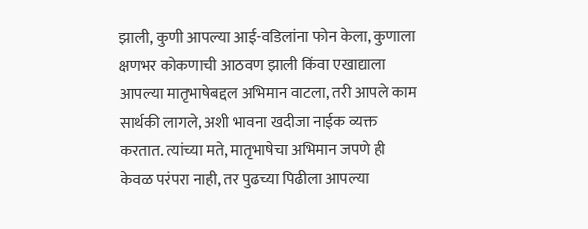झाली, कुणी आपल्या आई-वडिलांना फोन केला, कुणाला क्षणभर कोकणाची आठवण झाली किंवा एखाद्याला आपल्या मातृभाषेबद्दल अभिमान वाटला, तरी आपले काम सार्थकी लागले, अशी भावना खदीजा नाईक व्यक्त करतात. त्यांच्या मते, मातृभाषेचा अभिमान जपणे ही केवळ परंपरा नाही, तर पुढच्या पिढीला आपल्या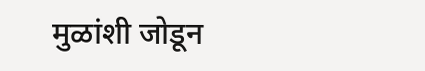मुळांशी जोडून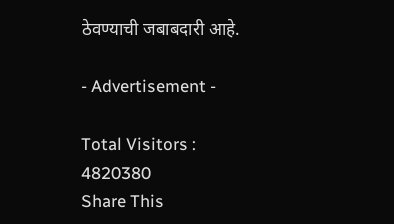ठेवण्याची जबाबदारी आहे.

- Advertisement -

Total Visitors :
4820380
Share This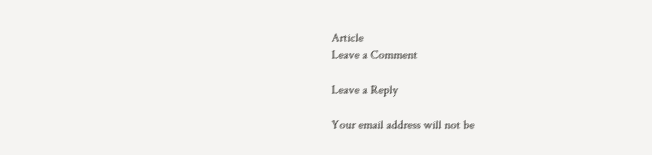Article
Leave a Comment

Leave a Reply

Your email address will not be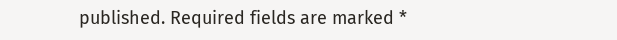published. Required fields are marked *